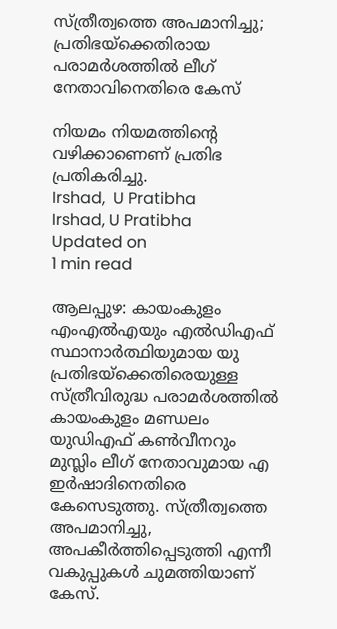സ്ത്രീത്വത്തെ അപമാനിച്ചു; പ്രതിഭയ്ക്കെതിരായ പരാമർശത്തില്‍ ലീഗ് നേതാവിനെതിരെ കേസ്

നിയമം നിയമത്തിന്റെ വഴിക്കാണെണ് പ്രതിഭ പ്രതികരിച്ചു.
Irshad,  U Pratibha
Irshad, U Pratibha
Updated on
1 min read

ആലപ്പുഴ: കായംകുളം എംഎല്‍എയും എല്‍ഡിഎഫ് സ്ഥാനാര്‍ത്ഥിയുമായ യു പ്രതിഭയ്‌ക്കെതിരെയുള്ള സ്ത്രീവിരുദ്ധ പരാമര്‍ശത്തില്‍ കായംകുളം മണ്ഡലം യുഡിഎഫ് കണ്‍വീനറും മുസ്ലിം ലീഗ് നേതാവുമായ എ ഇര്‍ഷാദിനെതിരെ കേസെടുത്തു. സ്ത്രീത്വത്തെ അപമാനിച്ചു, അപകീര്‍ത്തിപ്പെടുത്തി എന്നീ വകുപ്പുകള്‍ ചുമത്തിയാണ് കേസ്.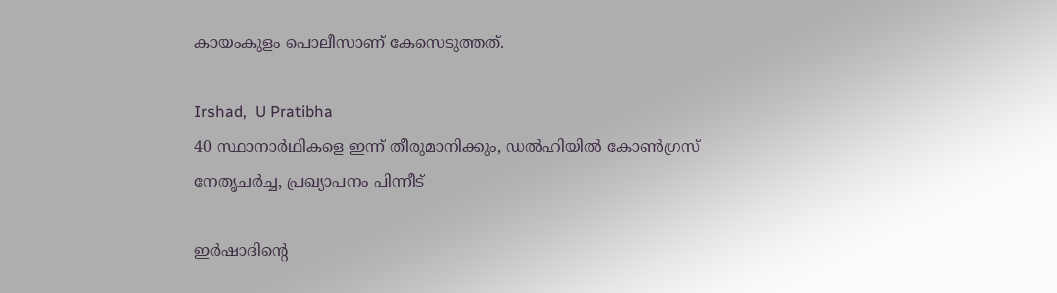കായംകുളം പൊലീസാണ് കേസെടുത്തത്.

Irshad,  U Pratibha
40 സ്ഥാനാര്‍ഥികളെ ഇന്ന് തീരുമാനിക്കും, ഡല്‍ഹിയില്‍ കോണ്‍ഗ്രസ് നേതൃചര്‍ച്ച, പ്രഖ്യാപനം പിന്നീട്

ഇര്‍ഷാദിന്റെ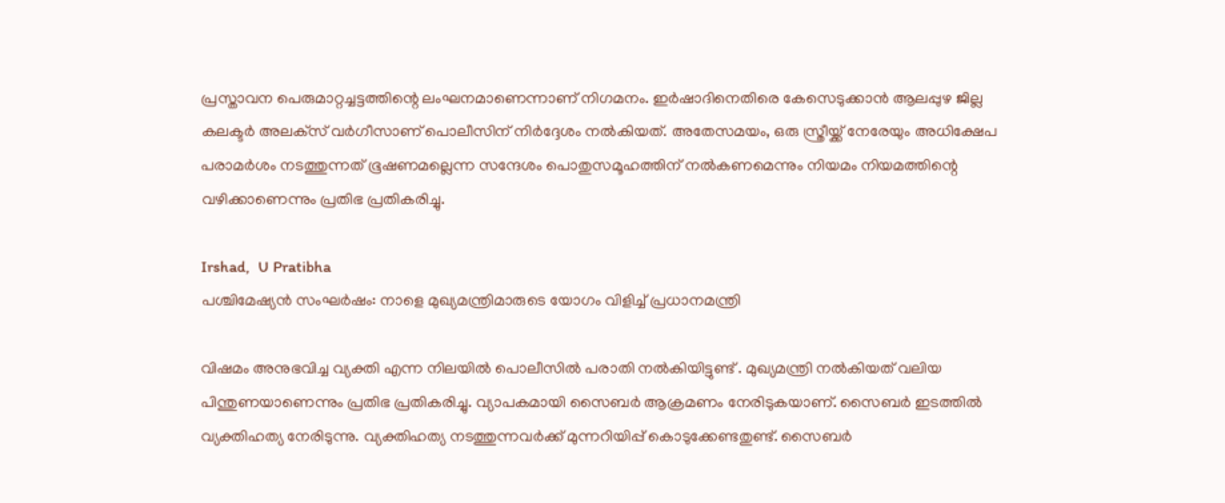പ്രസ്താവന പെരുമാറ്റച്ചട്ടത്തിന്റെ ലംഘനമാണെന്നാണ് നിഗമനം. ഇര്‍ഷാദിനെതിരെ കേസെടുക്കാന്‍ ആലപ്പുഴ ജില്ല കലക്ടര്‍ അലക്‌സ് വര്‍ഗീസാണ് പൊലീസിന് നിര്‍ദ്ദേശം നല്‍കിയത്. അതേസമയം, ഒരു സ്ത്രീയ്ക്ക് നേരേയും അധിക്ഷേപ പരാമര്‍ശം നടത്തുന്നത് ഭൂഷണമല്ലെന്ന സന്ദേശം പൊതുസമൂഹത്തിന് നല്‍കണമെന്നും നിയമം നിയമത്തിന്റെ വഴിക്കാണെന്നും പ്രതിഭ പ്രതികരിച്ചു.

Irshad,  U Pratibha
പശ്ചിമേഷ്യന്‍ സംഘര്‍ഷം: നാളെ മുഖ്യമന്ത്രിമാരുടെ യോഗം വിളിച്ച് പ്രധാനമന്ത്രി

വിഷമം അനുഭവിച്ച വ്യക്തി എന്ന നിലയില്‍ പൊലീസില്‍ പരാതി നല്‍കിയിട്ടുണ്ട് . മുഖ്യമന്ത്രി നല്‍കിയത് വലിയ പിന്തുണയാണെന്നും പ്രതിഭ പ്രതികരിച്ചു. വ്യാപകമായി സൈബര്‍ ആക്രമണം നേരിടുകയാണ്. സൈബര്‍ ഇടത്തില്‍ വ്യക്തിഹത്യ നേരിടുന്നു. വ്യക്തിഹത്യ നടത്തുന്നവര്‍ക്ക് മുന്നറിയിപ്പ് കൊടുക്കേണ്ടതുണ്ട്. സൈബര്‍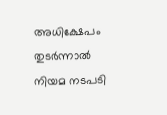അധിക്ഷേപം തുടര്‍ന്നാല്‍ നിയമ നടപടി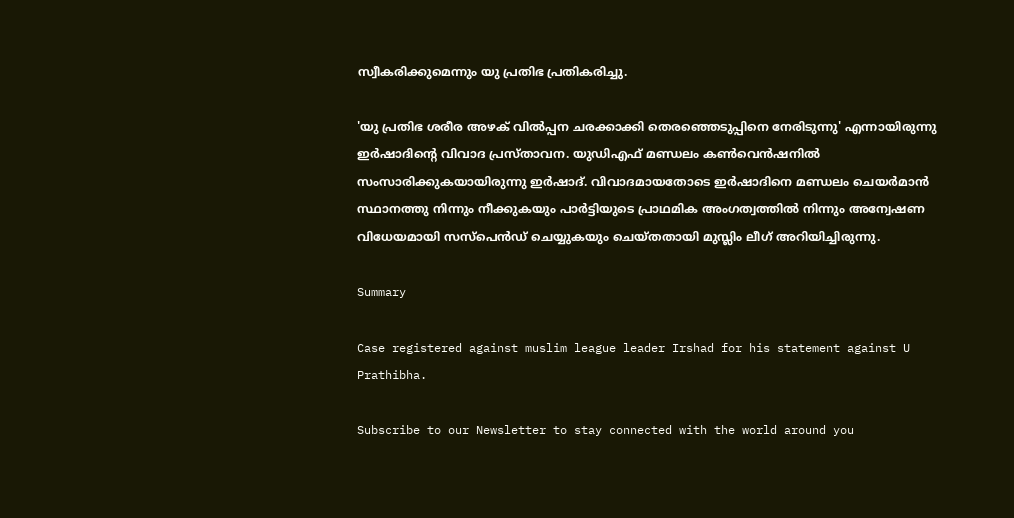സ്വീകരിക്കുമെന്നും യു പ്രതിഭ പ്രതികരിച്ചു.

'യു പ്രതിഭ ശരീര അഴക് വില്‍പ്പന ചരക്കാക്കി തെരഞ്ഞെടുപ്പിനെ നേരിടുന്നു' എന്നായിരുന്നു ഇര്‍ഷാദിന്റെ വിവാദ പ്രസ്താവന. യുഡിഎഫ് മണ്ഡലം കണ്‍വെന്‍ഷനില്‍ സംസാരിക്കുകയായിരുന്നു ഇര്‍ഷാദ്. വിവാദമായതോടെ ഇര്‍ഷാദിനെ മണ്ഡലം ചെയര്‍മാന്‍ സ്ഥാനത്തു നിന്നും നീക്കുകയും പാര്‍ട്ടിയുടെ പ്രാഥമിക അംഗത്വത്തില്‍ നിന്നും അന്വേഷണ വിധേയമായി സസ്‌പെന്‍ഡ് ചെയ്യുകയും ചെയ്തതായി മുസ്ലിം ലീഗ് അറിയിച്ചിരുന്നു.

Summary

Case registered against muslim league leader Irshad for his statement against U Prathibha.

Subscribe to our Newsletter to stay connected with the world around you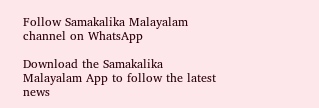Follow Samakalika Malayalam channel on WhatsApp

Download the Samakalika Malayalam App to follow the latest news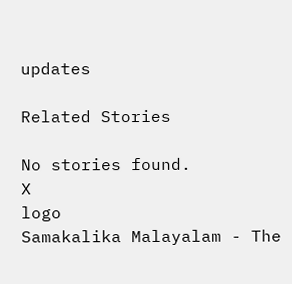updates

Related Stories

No stories found.
X
logo
Samakalika Malayalam - The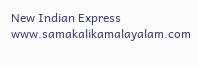New Indian Express
www.samakalikamalayalam.com